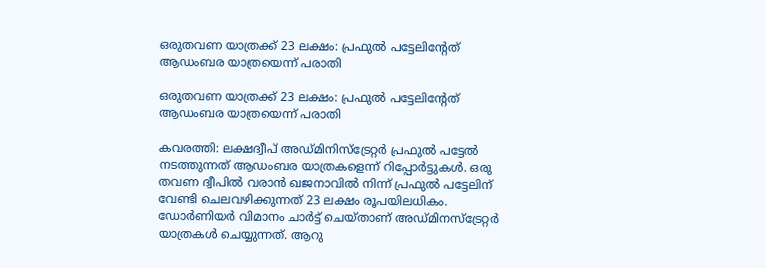ഒരുതവണ യാത്രക്ക് 23 ലക്ഷം: പ്രഫുല്‍ പട്ടേലിന്റേത് ആഡംബര യാത്രയെന്ന് പരാതി

ഒരുതവണ യാത്രക്ക് 23 ലക്ഷം: പ്രഫുല്‍ പട്ടേലിന്റേത് ആഡംബര യാത്രയെന്ന് പരാതി

കവരത്തി: ലക്ഷദ്വീപ് അഡ്മിനിസ്‌ട്രേറ്റര്‍ പ്രഫുല്‍ പട്ടേല്‍ നടത്തുന്നത് ആഡംബര യാത്രകളെന്ന് റിപ്പോര്‍ട്ടുകള്‍. ഒരു തവണ ദ്വീപില്‍ വരാന്‍ ഖജനാവില്‍ നിന്ന് പ്രഫുല്‍ പട്ടേലിന് വേണ്ടി ചെലവഴിക്കുന്നത് 23 ലക്ഷം രൂപയിലധികം. ഡോര്‍ണിയര്‍ വിമാനം ചാര്‍ട്ട് ചെയ്താണ് അഡ്മിനസ്‌ട്രേറ്റര്‍ യാത്രകള്‍ ചെയ്യുന്നത്. ആറു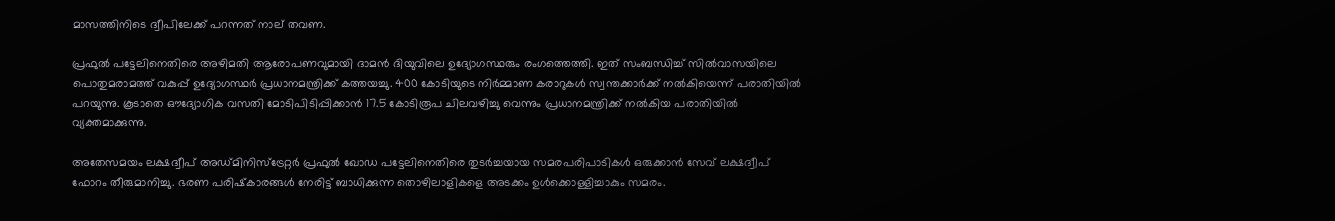മാസത്തിനിടെ ദ്വീപിലേക്ക് പറന്നത് നാല് തവണ.

പ്രഫുല്‍ പട്ടേലിനെതിരെ അഴിമതി ആരോപണവുമായി ദാമന്‍ ദിയുവിലെ ഉദ്യോഗസ്ഥരും രംഗത്തെത്തി. ഇത് സംബന്ധിച്ച് സില്‍വാസയിലെ പൊതുമരാമത്ത് വകുപ്പ് ഉദ്യോഗസ്ഥര്‍ പ്രധാനമന്ത്രിക്ക് കത്തയച്ചു. 400 കോടിയുടെ നിര്‍മ്മാണ കരാറുകള്‍ സ്വന്തക്കാര്‍ക്ക് നല്‍കിയെന്ന് പരാതിയില്‍ പറയുന്നു. കൂടാതെ ഔദ്യോഗിക വസതി മോടിപിടിപ്പിക്കാന്‍ 17.5 കോടിരൂപ ചിലവഴിച്ചു വെന്നും പ്രധാനമന്ത്രിക്ക് നല്‍കിയ പരാതിയില്‍ വ്യക്തമാക്കുന്നു.

അതേസമയം ലക്ഷദ്വീപ് അഡ്മിനിസ്‌ട്രേറ്റര്‍ പ്രഫുല്‍ ഖോഡ പട്ടേലിനെതിരെ തുടര്‍ച്ചയായ സമരപരിപാടികള്‍ ഒരുക്കാന്‍ സേവ് ലക്ഷദ്വീപ് ഫോറം തീരുമാനിച്ചു. ഭരണ പരിഷ്‌കാരങ്ങള്‍ നേരിട്ട് ബാധിക്കുന്ന തൊഴിലാളികളെ അടക്കം ഉള്‍ക്കൊള്ളിച്ചാകും സമരം.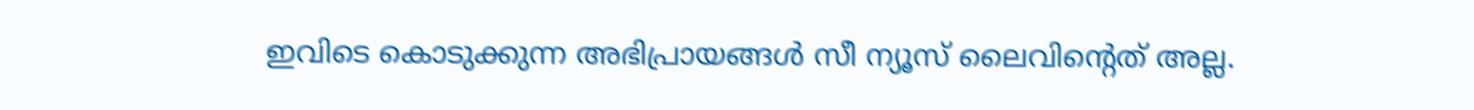ഇവിടെ കൊടുക്കുന്ന അഭിപ്രായങ്ങള്‍ സീ ന്യൂസ് ലൈവിന്റെത് അല്ല.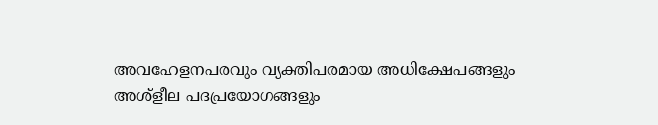അവഹേളനപരവും വ്യക്തിപരമായ അധിക്ഷേപങ്ങളും അശ്‌ളീല പദപ്രയോഗങ്ങളും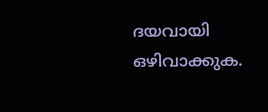ദയവായി ഒഴിവാക്കുക.